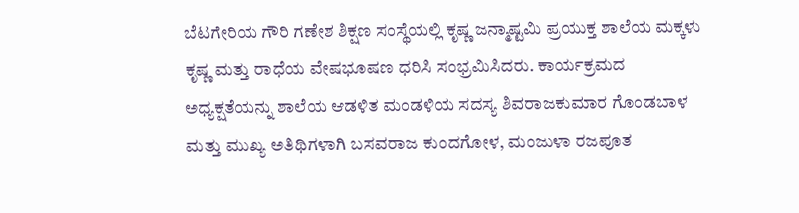ಬೆಟಗೇರಿಯ ಗೌರಿ ಗಣೇಶ ಶಿಕ್ಷಣ ಸಂಸ್ಥೆಯಲ್ಲಿ ಕೃಷ್ಣ ಜನ್ಮಾಷ್ಟಮಿ ಪ್ರಯುಕ್ತ ಶಾಲೆಯ ಮಕ್ಕಳು ಕೃಷ್ಣ ಮತ್ತು ರಾಧೆಯ ವೇಷಭೂಷಣ ಧರಿಸಿ ಸಂಭ್ರಮಿಸಿದರು. ಕಾರ್ಯಕ್ರಮದ ಅಧ್ಯಕ್ಷತೆಯನ್ನು ಶಾಲೆಯ ಆಡಳಿತ ಮಂಡಳಿಯ ಸದಸ್ಯ ಶಿವರಾಜಕುಮಾರ ಗೊಂಡಬಾಳ ಮತ್ತು ಮುಖ್ಯ ಅತಿಥಿಗಳಾಗಿ ಬಸವರಾಜ ಕುಂದಗೋಳ, ಮಂಜುಳಾ ರಜಪೂತ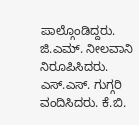ಪಾಲ್ಗೊಂಡಿದ್ದರು. ಜಿ.ಎಮ್. ನೀಲವಾನಿ ನಿರೂಪಿಸಿದರು. ಎಸ್.ಎಸ್. ಗುಗ್ಗರಿ ವಂದಿಸಿದರು. ಕೆ.ಬಿ.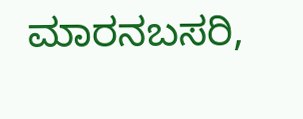ಮಾರನಬಸರಿ,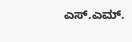ಎಸ್.ಎಮ್.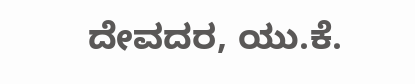ದೇವದರ, ಯು.ಕೆ.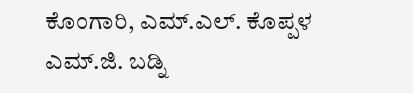ಕೊಂಗಾರಿ, ಎಮ್.ಎಲ್. ಕೊಪ್ಪಳ ಎಮ್.ಜಿ. ಬಡ್ನಿ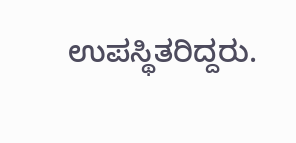ಉಪಸ್ಥಿತರಿದ್ದರು.